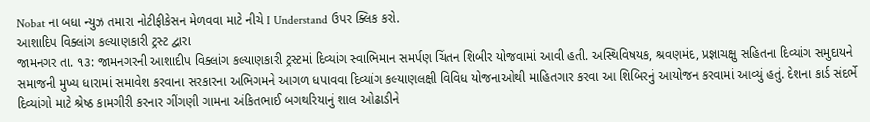Nobat ના બધા ન્યુઝ તમારા નોટીફીકેસન મેળવવા માટે નીચે I Understand ઉપર ક્લિક કરો.
આશાદિપ વિક્લાંગ કલ્યાણકારી ટ્રસ્ટ દ્વારા
જામનગર તા. ૧૩: જામનગરની આશાદીપ વિક્લાંગ કલ્યાણકારી ટ્રસ્ટમાં દિવ્યાંગ સ્વાભિમાન સમર્પણ ચિંતન શિબીર યોજવામાં આવી હતી. અસ્થિવિષયક, શ્રવણમંદ, પ્રજ્ઞાચક્ષુ સહિતના દિવ્યાંગ સમુદાયને સમાજની મુખ્ય ધારામાં સમાવેશ કરવાના સરકારના અભિગમને આગળ ધપાવવા દિવ્યાંગ કલ્યાણલક્ષી વિવિધ યોજનાઓથી માહિતગાર કરવા આ શિબિરનું આયોજન કરવામાં આવ્યું હતું. દેશના કાર્ડ સંદર્ભે દિવ્યાંગો માટે શ્રેષ્ઠ કામગીરી કરનાર ગીંગણી ગામના અંકિતભાઈ બગથરિયાનું શાલ ઓઢાડીને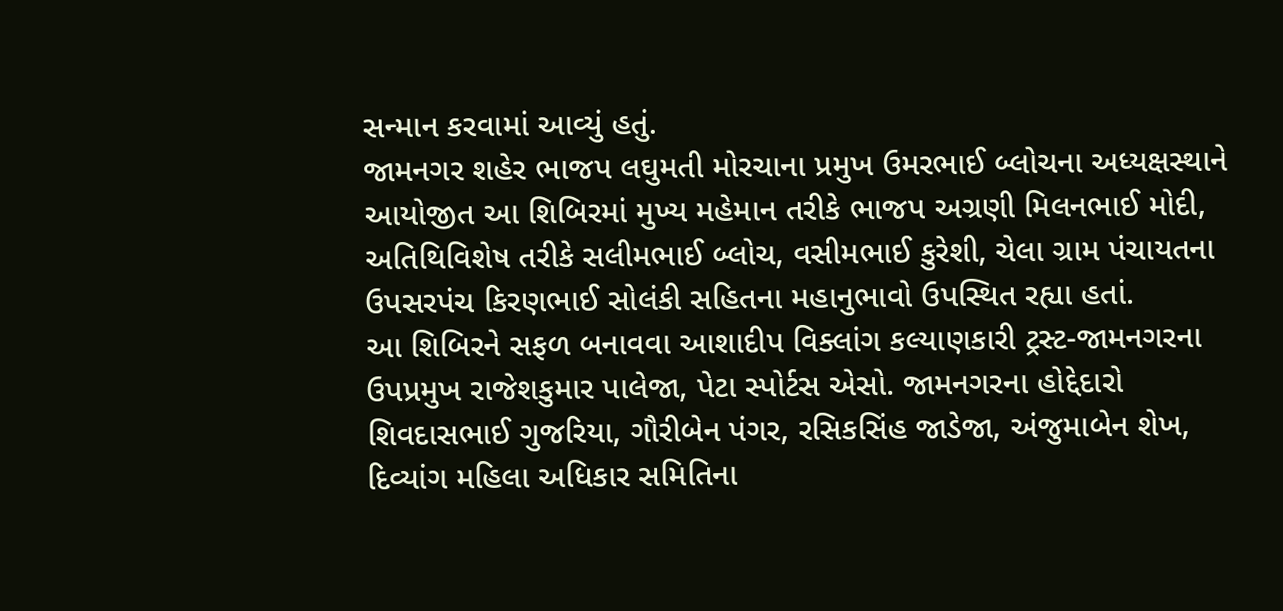સન્માન કરવામાં આવ્યું હતું.
જામનગર શહેર ભાજપ લઘુમતી મોરચાના પ્રમુખ ઉમરભાઈ બ્લોચના અધ્યક્ષસ્થાને આયોજીત આ શિબિરમાં મુખ્ય મહેમાન તરીકે ભાજપ અગ્રણી મિલનભાઈ મોદી, અતિથિવિશેષ તરીકે સલીમભાઈ બ્લોચ, વસીમભાઈ કુરેશી, ચેલા ગ્રામ પંચાયતના ઉપસરપંચ કિરણભાઈ સોલંકી સહિતના મહાનુભાવો ઉપસ્થિત રહ્યા હતાં.
આ શિબિરને સફળ બનાવવા આશાદીપ વિક્લાંગ કલ્યાણકારી ટ્રસ્ટ-જામનગરના ઉપપ્રમુખ રાજેશકુમાર પાલેજા, પેટા સ્પોર્ટસ એસો. જામનગરના હોદ્દેદારો શિવદાસભાઈ ગુજરિયા, ગૌરીબેન પંગર, રસિકસિંહ જાડેજા, અંજુમાબેન શેખ, દિવ્યાંગ મહિલા અધિકાર સમિતિના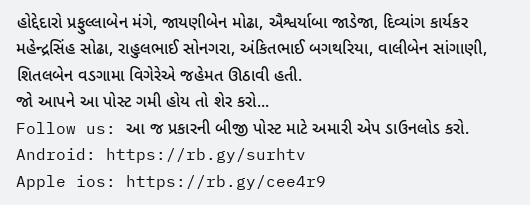હોદ્દેદારો પ્રફુલ્લાબેન મંગે, જાયણીબેન મોઢા, ઐશ્વર્યાબા જાડેજા, દિવ્યાંગ કાર્યકર મહેન્દ્રસિંહ સોઢા, રાહુલભાઈ સોનગરા, અંકિતભાઈ બગથરિયા, વાલીબેન સાંગાણી, શિતલબેન વડગામા વિગેરેએ જહેમત ઊઠાવી હતી.
જો આપને આ પોસ્ટ ગમી હોય તો શેર કરો...
Follow us: આ જ પ્રકારની બીજી પોસ્ટ માટે અમારી એપ ડાઉનલોડ કરો.
Android: https://rb.gy/surhtv
Apple ios: https://rb.gy/cee4r9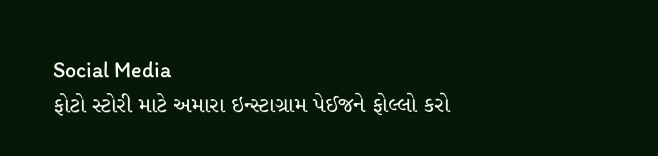Social Media
ફોટો સ્ટોરી માટે અમારા ઇન્સ્ટાગ્રામ પેઈજને ફોલ્લો કરો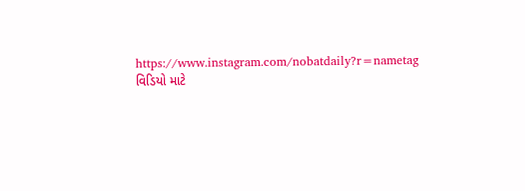https://www.instagram.com/nobatdaily?r=nametag
વિડિયો માટે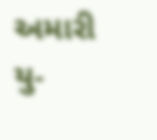અમારી યુ-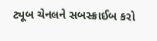ટ્યૂબ ચેનલને સબસ્ક્રાઈબ કરો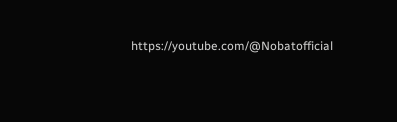https://youtube.com/@Nobatofficial